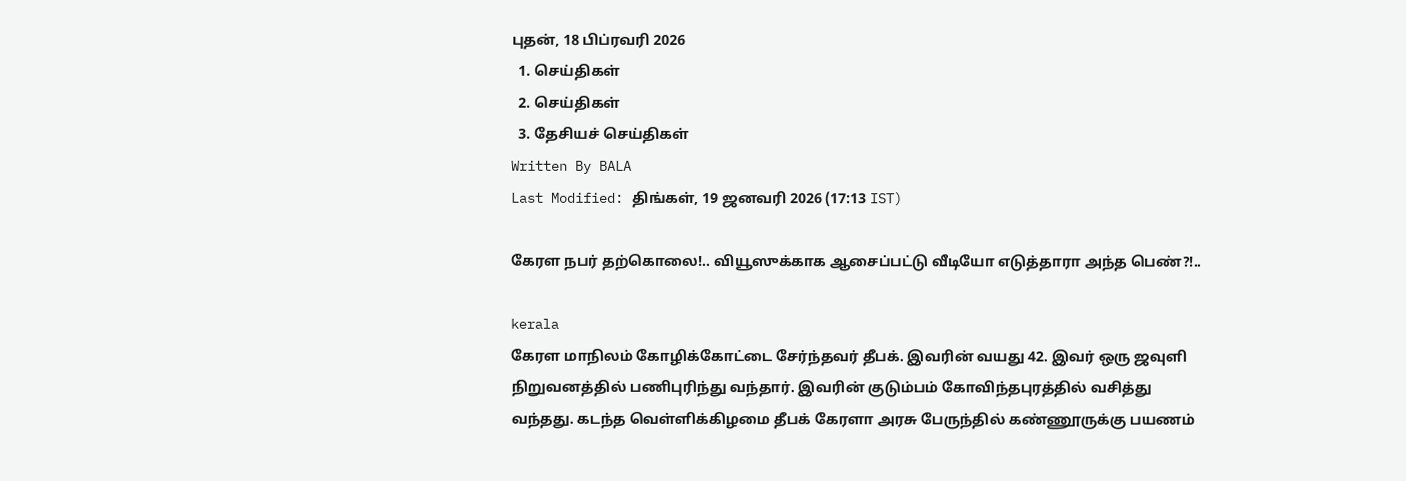புதன், 18 பிப்ரவரி 2026
  1. செய்திகள்
  2. செய்திகள்
  3. தேசியச் செய்திகள்
Written By BALA
Last Modified: திங்கள், 19 ஜனவரி 2026 (17:13 IST)

கேரள நபர் தற்கொலை!.. வியூஸுக்காக ஆசைப்பட்டு வீடியோ எடுத்தாரா அந்த பெண்?!..

kerala
கேரள மாநிலம் கோழிக்கோட்டை சேர்ந்தவர் தீபக். இவரின் வயது 42. இவர் ஒரு ஜவுளி நிறுவனத்தில் பணிபுரிந்து வந்தார். இவரின் குடும்பம் கோவிந்தபுரத்தில் வசித்து வந்தது. கடந்த வெள்ளிக்கிழமை தீபக் கேரளா அரசு பேருந்தில் கண்ணூருக்கு பயணம்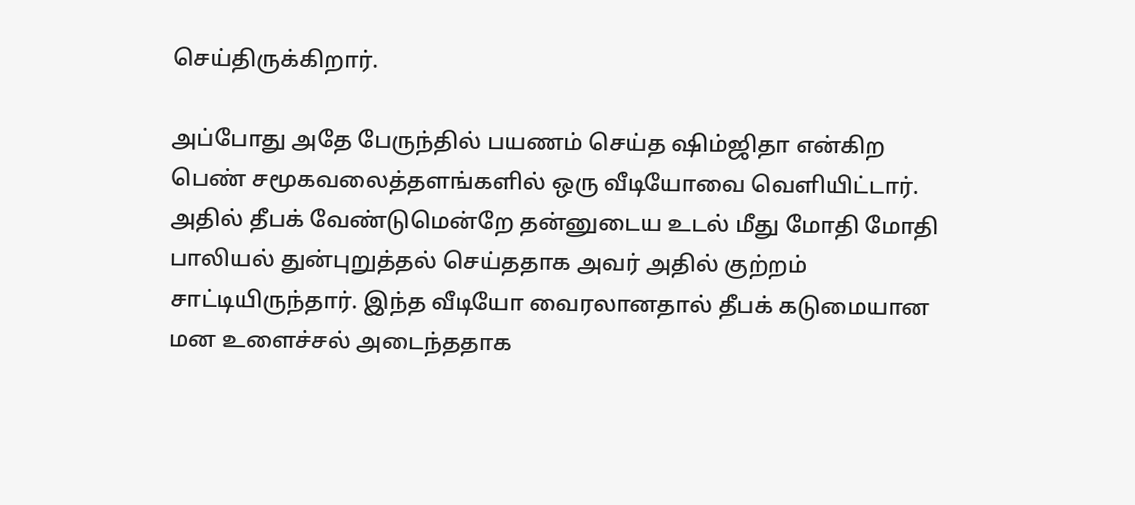செய்திருக்கிறார்.

அப்போது அதே பேருந்தில் பயணம் செய்த ஷிம்ஜிதா என்கிற பெண் சமூகவலைத்தளங்களில் ஒரு வீடியோவை வெளியிட்டார். அதில் தீபக் வேண்டுமென்றே தன்னுடைய உடல் மீது மோதி மோதி பாலியல் துன்புறுத்தல் செய்ததாக அவர் அதில் குற்றம் சாட்டியிருந்தார். இந்த வீடியோ வைரலானதால் தீபக் கடுமையான மன உளைச்சல் அடைந்ததாக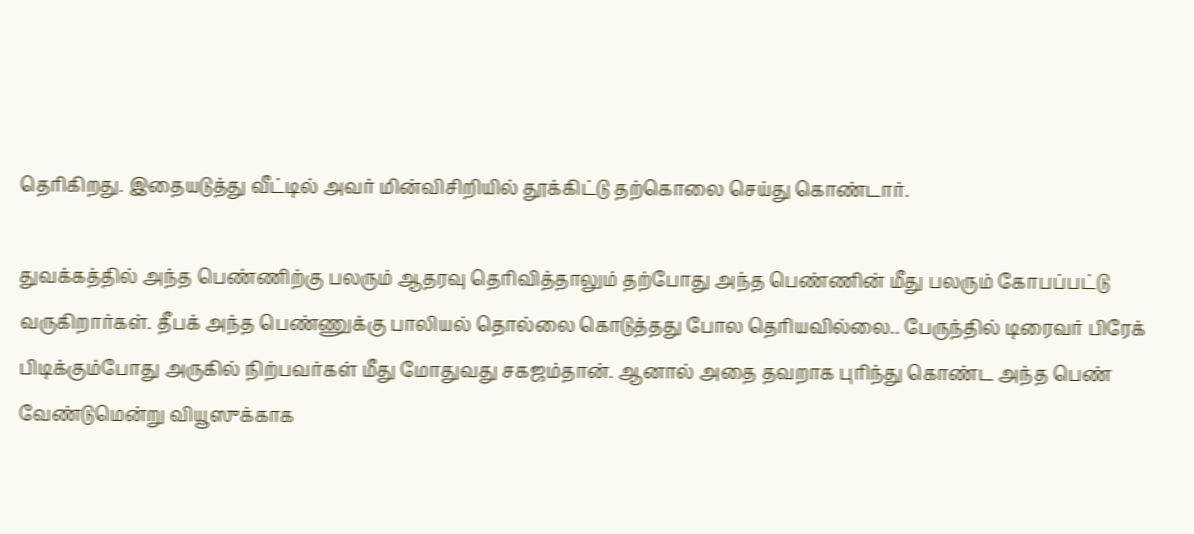தெரிகிறது. இதையடுத்து வீட்டில் அவர் மின்விசிறியில் தூக்கிட்டு தற்கொலை செய்து கொண்டார்.

துவக்கத்தில் அந்த பெண்ணிற்கு பலரும் ஆதரவு தெரிவித்தாலும் தற்போது அந்த பெண்ணின் மீது பலரும் கோபப்பட்டு வருகிறார்கள். தீபக் அந்த பெண்ணுக்கு பாலியல் தொல்லை கொடுத்தது போல தெரியவில்லை.. பேருந்தில் டிரைவர் பிரேக் பிடிக்கும்போது அருகில் நிற்பவர்கள் மீது மோதுவது சகஜம்தான். ஆனால் அதை தவறாக புரிந்து கொண்ட அந்த பெண் வேண்டுமென்று வியூஸுக்காக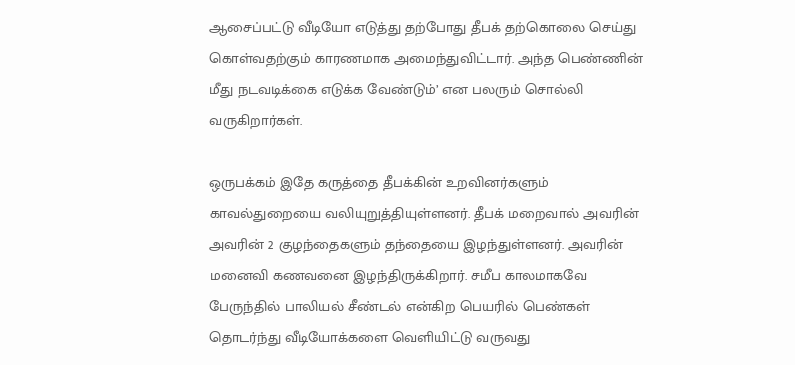ஆசைப்பட்டு வீடியோ எடுத்து தற்போது தீபக் தற்கொலை செய்து கொள்வதற்கும் காரணமாக அமைந்துவிட்டார். அந்த பெண்ணின் மீது நடவடிக்கை எடுக்க வேண்டும்’ என பலரும் சொல்லி வருகிறார்கள்.

ஒருபக்கம் இதே கருத்தை தீபக்கின் உறவினர்களும் காவல்துறையை வலியுறுத்தியுள்ளனர். தீபக் மறைவால் அவரின் அவரின் 2 குழந்தைகளும் தந்தையை இழந்துள்ளனர். அவரின் மனைவி கணவனை இழந்திருக்கிறார். சமீப காலமாகவே பேருந்தில் பாலியல் சீண்டல் என்கிற பெயரில் பெண்கள் தொடர்ந்து வீடியோக்களை வெளியிட்டு வருவது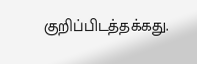குறிப்பிடத்தக்கது.